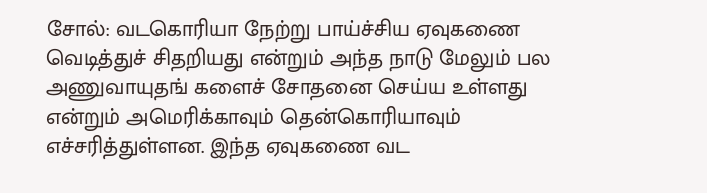சோல்: வடகொரியா நேற்று பாய்ச்சிய ஏவுகணை வெடித்துச் சிதறியது என்றும் அந்த நாடு மேலும் பல அணுவாயுதங் களைச் சோதனை செய்ய உள்ளது என்றும் அமெரிக்காவும் தென்கொரியாவும் எச்சரித்துள்ளன. இந்த ஏவுகணை வட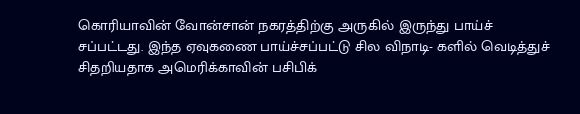கொரியாவின் வோன்சான் நகரத்திற்கு அருகில் இருந்து பாய்ச் சப்பட்டது. இந்த ஏவுகணை பாய்ச்சப்பட்டு சில விநாடி- களில் வெடித்துச் சிதறியதாக அமெரிக்காவின் பசிபிக்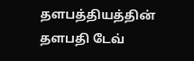தளபத்தியத்தின் தளபதி டேவ்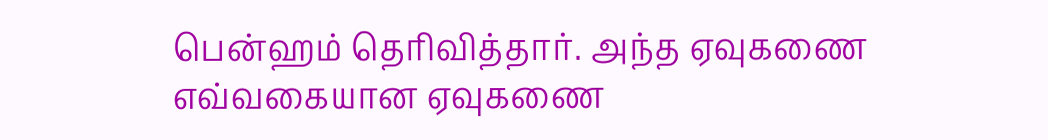பென்ஹம் தெரிவித்தார். அந்த ஏவுகணை எவ்வகையான ஏவுகணை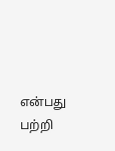என்பது பற்றி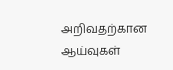அறிவதற்கான ஆய்வுகள்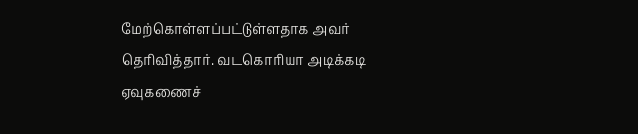மேற்கொள்ளப்பட்டுள்ளதாக அவர் தெரிவித்தார். வடகொரியா அடிக்கடி ஏவுகணைச்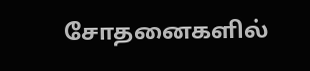சோதனைகளில்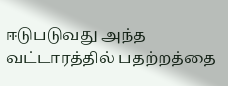ஈடுபடுவது அந்த வட்டாரத்தில் பதற்றத்தை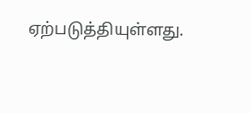ஏற்படுத்தியுள்ளது.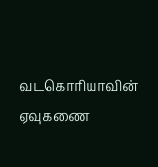வடகொரியாவின் ஏவுகணை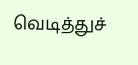வெடித்துச்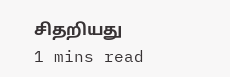சிதறியது
1 mins read